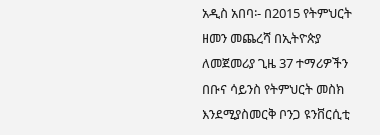አዲስ አበባ፡- በ2015 የትምህርት ዘመን መጨረሻ በኢትዮጵያ ለመጀመሪያ ጊዜ 37 ተማሪዎችን በቡና ሳይንስ የትምህርት መስክ እንደሚያስመርቅ ቦንጋ ዩንቨርሲቲ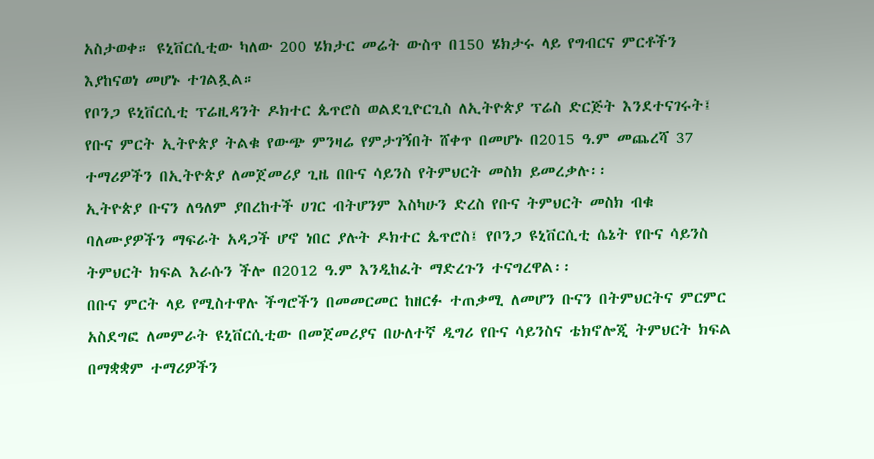አስታወቀ። ዩኒቨርሲቲው ካለው 200 ሄክታር መሬት ውስጥ በ150 ሄክታሩ ላይ የግብርና ምርቶችን እያከናወነ መሆኑ ተገልጿል።
የቦንጋ ዩኒቨርሲቲ ፕሬዚዳንት ዶክተር ጴጥሮስ ወልደጊዮርጊስ ለኢትዮጵያ ፕሬስ ድርጅት እንደተናገሩት፤ የቡና ምርት ኢትዮጵያ ትልቁ የውጭ ምንዛሬ የምታገኝበት ሸቀጥ በመሆኑ በ2015 ዓ.ም መጨረሻ 37 ተማሪዎችን በኢትዮጵያ ለመጀመሪያ ጊዜ በቡና ሳይንስ የትምህርት መስክ ይመረቃሉ፡፡
ኢትዮጵያ ቡናን ለዓለም ያበረከተች ሀገር ብትሆንም እስካሁን ድረስ የቡና ትምህርት መስክ ብቁ ባለሙያዎችን ማፍራት አዳጋች ሆኖ ነበር ያሉት ዶክተር ጴጥሮስ፤ የቦንጋ ዩኒቨርሲቲ ሴኔት የቡና ሳይንስ ትምህርት ክፍል እራሱን ችሎ በ2012 ዓ.ም እንዲከፈት ማድረጉን ተናግረዋል፡፡
በቡና ምርት ላይ የሚስተዋሉ ችግሮችን በመመርመር ከዘርፉ ተጠቃሚ ለመሆን ቡናን በትምህርትና ምርምር አስደግፎ ለመምራት ዩኒቨርሲቲው በመጀመሪያና በሁለተኛ ዲግሪ የቡና ሳይንስና ቴክኖሎጂ ትምህርት ክፍል በማቋቋም ተማሪዎችን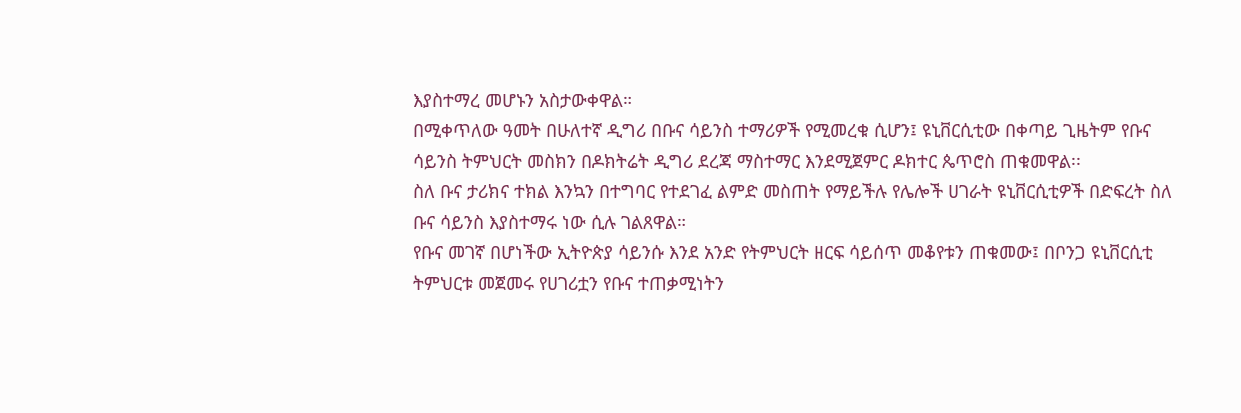እያስተማረ መሆኑን አስታውቀዋል።
በሚቀጥለው ዓመት በሁለተኛ ዲግሪ በቡና ሳይንስ ተማሪዎች የሚመረቁ ሲሆን፤ ዩኒቨርሲቲው በቀጣይ ጊዜትም የቡና ሳይንስ ትምህርት መስክን በዶክትሬት ዲግሪ ደረጃ ማስተማር እንደሚጀምር ዶክተር ጴጥሮስ ጠቁመዋል፡፡
ስለ ቡና ታሪክና ተክል እንኳን በተግባር የተደገፈ ልምድ መስጠት የማይችሉ የሌሎች ሀገራት ዩኒቨርሲቲዎች በድፍረት ስለ ቡና ሳይንስ እያስተማሩ ነው ሲሉ ገልጸዋል።
የቡና መገኛ በሆነችው ኢትዮጵያ ሳይንሱ እንደ አንድ የትምህርት ዘርፍ ሳይሰጥ መቆየቱን ጠቁመው፤ በቦንጋ ዩኒቨርሲቲ ትምህርቱ መጀመሩ የሀገሪቷን የቡና ተጠቃሚነትን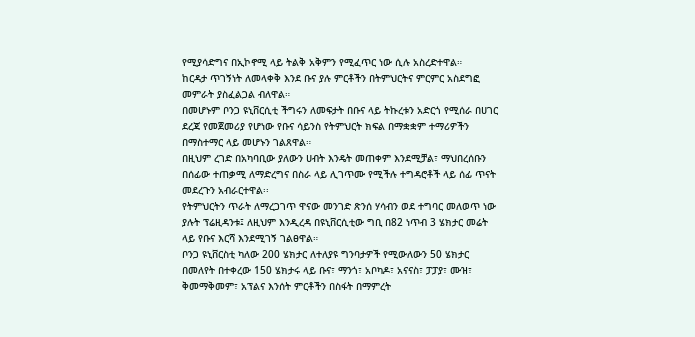የሚያሳድግና በኢኮኖሚ ላይ ትልቅ አቅምን የሚፈጥር ነው ሲሉ አስረድተዋል።
ከርዳታ ጥገኝነት ለመላቀቅ እንደ ቡና ያሉ ምርቶችን በትምህርትና ምርምር አስደግፎ መምራት ያስፈልጋል ብለዋል።
በመሆኑም ቦንጋ ዩኒቨርሲቲ ችግሩን ለመፍታት በቡና ላይ ትኩረቱን አድርጎ የሚሰራ በሀገር ደረጃ የመጀመሪያ የሆነው የቡና ሳይንስ የትምህርት ክፍል በማቋቋም ተማሪዎችን በማስተማር ላይ መሆኑን ገልጸዋል።
በዚህም ረገድ በአካባቢው ያለውን ሀብት እንዴት መጠቀም እንደሚቻል፣ ማህበረሰቡን በሰፊው ተጠቃሚ ለማድረግና በስራ ላይ ሊገጥሙ የሚችሉ ተግዳሮቶች ላይ ሰፊ ጥናት መደረጉን አብራርተዋል፡፡
የትምህርትን ጥራት ለማረጋገጥ ዋናው መንገድ ጽንሰ ሃሳብን ወደ ተግባር መለወጥ ነው ያሉት ፕሬዚዳንቱ፤ ለዚህም እንዲረዳ በዩኒቨርሲቲው ግቢ በ82 ነጥብ 3 ሄክታር መሬት ላይ የቡና እርሻ እንደሚገኝ ገልፀዋል።
ቦንጋ ዩኒቨርስቲ ካለው 200 ሄክታር ለተለያዩ ግንባታዎች የሚውለውን 50 ሄክታር በመለየት በተቀረው 150 ሄክታሩ ላይ ቡና፣ ማንጎ፣ አቦካዶ፣ አናናስ፣ ፓፓያ፣ ሙዝ፣ ቅመማቅመም፣ አፕልና እንሰት ምርቶችን በስፋት በማምረት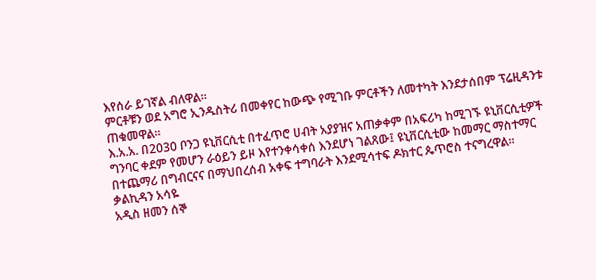እየሰራ ይገኛል ብለዋል።
ምርቶቹን ወደ አግሮ ኢንዱስትሪ በመቀየር ከውጭ የሚገቡ ምርቶችን ለመተካት እንደታሰበም ፕሬዚዳንቱ ጠቁመዋል፡፡
እ.አ.አ. በ2030 ቦንጋ ዩኒቨርሲቲ በተፈጥሮ ሀብት አያያዝና አጠቃቀም በአፍሪካ ከሚገኙ ዩኒቨርሲቲዎች ግንባር ቀደም የመሆን ራዕይን ይዞ እየተንቀሳቀሰ እንደሆነ ገልጸው፤ ዩኒቨርሲቲው ከመማር ማስተማር በተጨማሪ በግብርናና በማህበረሰብ አቀፍ ተግባራት እንደሚሳተፍ ዶክተር ጴጥሮስ ተናግረዋል፡፡
ቃልኪዳን አሳዬ
አዲስ ዘመን ሰኞ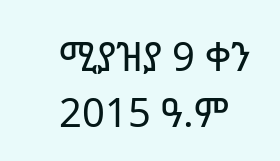ሚያዝያ 9 ቀን 2015 ዓ.ም